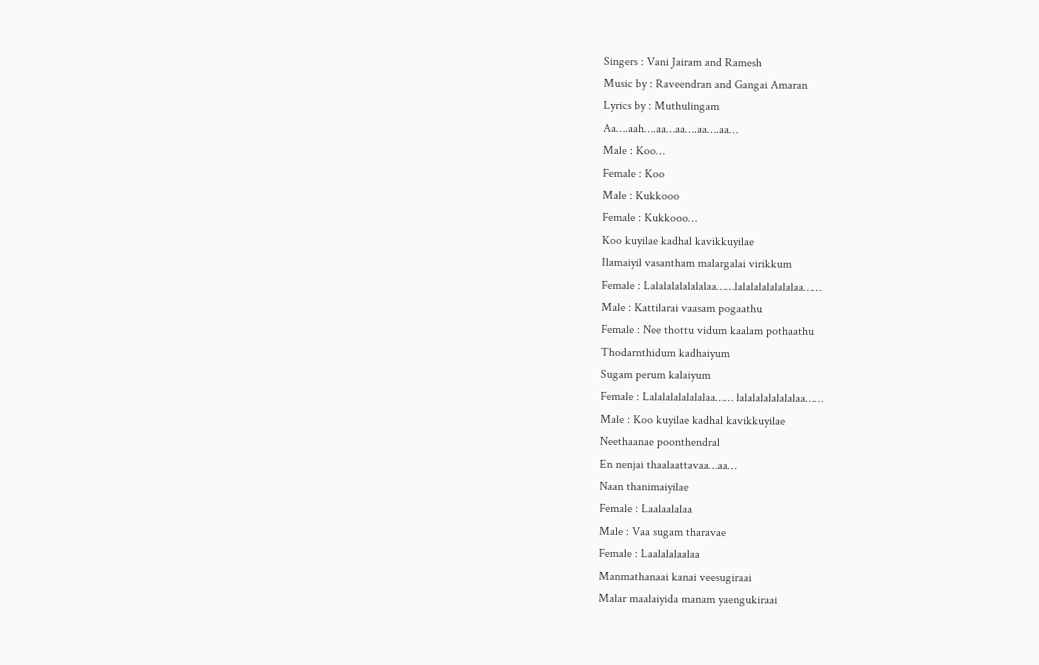Singers : Vani Jairam and Ramesh
Music by : Raveendran and Gangai Amaran
Lyrics by : Muthulingam
Aa….aah….aa…aa….aa….aa…
Male : Koo…
Female : Koo
Male : Kukkooo
Female : Kukkooo…
Koo kuyilae kadhal kavikkuyilae
Ilamaiyil vasantham malargalai virikkum
Female : Lalalalalalalalaa……lalalalalalalalaa……
Male : Kattilarai vaasam pogaathu
Female : Nee thottu vidum kaalam pothaathu
Thodarnthidum kadhaiyum
Sugam perum kalaiyum
Female : Lalalalalalalalaa…… lalalalalalalalaa……
Male : Koo kuyilae kadhal kavikkuyilae
Neethaanae poonthendral
En nenjai thaalaattavaa…aa…
Naan thanimaiyilae
Female : Laalaalalaa
Male : Vaa sugam tharavae
Female : Laalalalaalaa
Manmathanaai kanai veesugiraai
Malar maalaiyida manam yaengukiraai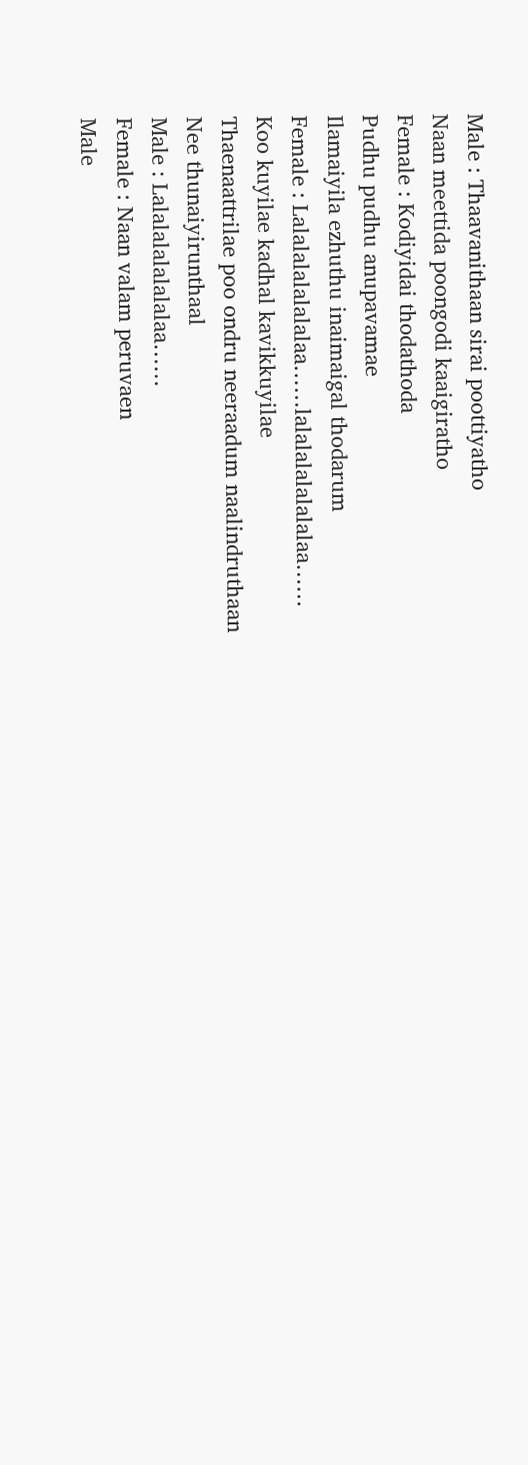Male : Thaavanithaan sirai poottiyatho
Naan meettida poongodi kaaigiratho
Female : Kodiyidai thodathoda
Pudhu pudhu anupavamae
Ilamaiyila ezhuthu inaimaigal thodarum
Female : Lalalalalalalalaa……lalalalalalalalaa……
Koo kuyilae kadhal kavikkuyilae
Thaenaattrilae poo ondru neeraadum naalindruthaan
Nee thunaiyirunthaal
Male : Lalalalalalalalaa……
Female : Naan valam peruvaen
Male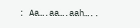: Aa….aa….aah…..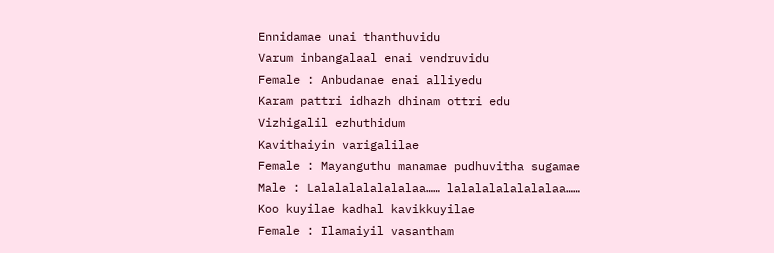Ennidamae unai thanthuvidu
Varum inbangalaal enai vendruvidu
Female : Anbudanae enai alliyedu
Karam pattri idhazh dhinam ottri edu
Vizhigalil ezhuthidum
Kavithaiyin varigalilae
Female : Mayanguthu manamae pudhuvitha sugamae
Male : Lalalalalalalalaa…… lalalalalalalalaa……
Koo kuyilae kadhal kavikkuyilae
Female : Ilamaiyil vasantham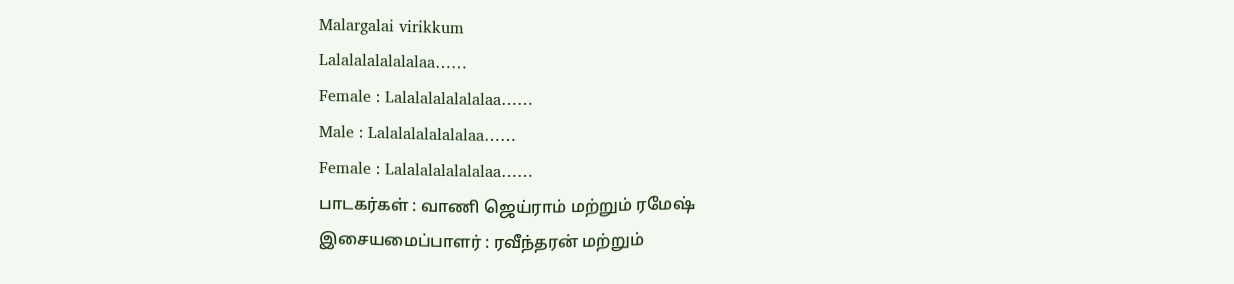Malargalai virikkum
Lalalalalalalalaa……
Female : Lalalalalalalalaa……
Male : Lalalalalalalalaa……
Female : Lalalalalalalalaa……
பாடகர்கள் : வாணி ஜெய்ராம் மற்றும் ரமேஷ்
இசையமைப்பாளர் : ரவீந்தரன் மற்றும்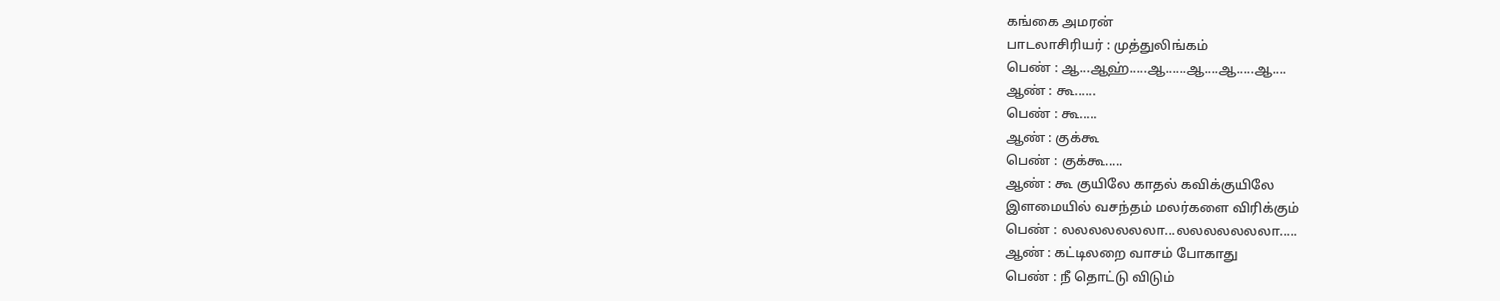கங்கை அமரன்
பாடலாசிரியர் : முத்துலிங்கம்
பெண் : ஆ...ஆஹ்.....ஆ......ஆ....ஆ.....ஆ....
ஆண் : கூ......
பெண் : கூ.....
ஆண் : குக்கூ
பெண் : குக்கூ.....
ஆண் : கூ குயிலே காதல் கவிக்குயிலே
இளமையில் வசந்தம் மலர்களை விரிக்கும்
பெண் : லலலலலலலா...லலலலலலலா.....
ஆண் : கட்டிலறை வாசம் போகாது
பெண் : நீ தொட்டு விடும்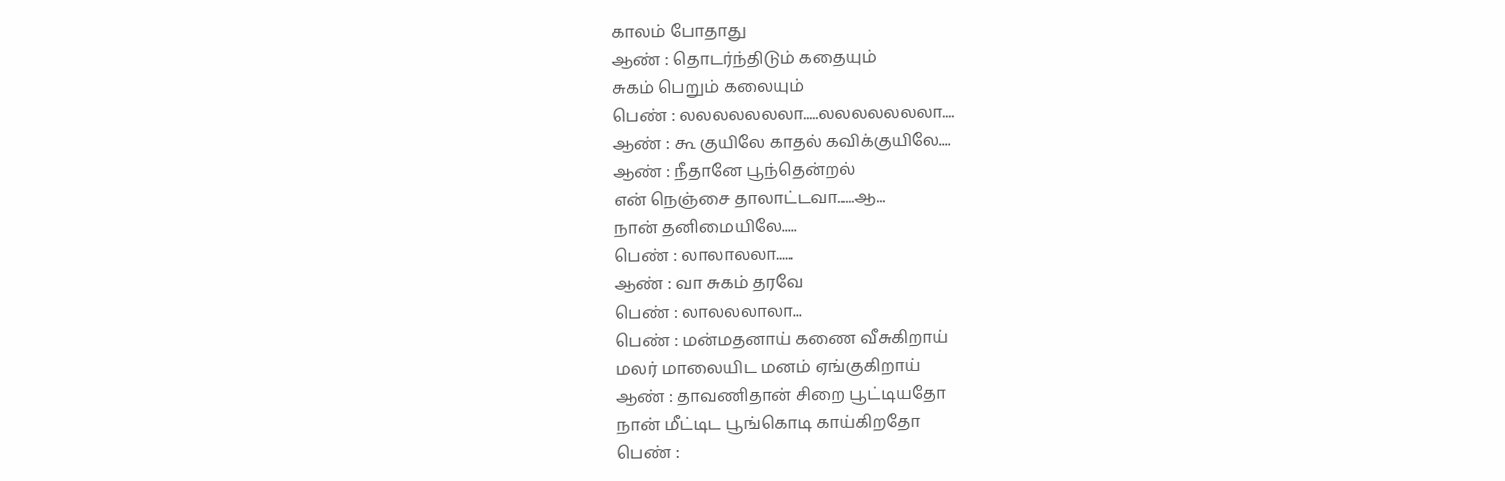காலம் போதாது
ஆண் : தொடர்ந்திடும் கதையும்
சுகம் பெறும் கலையும்
பெண் : லலலலலலலா.....லலலலலலலா....
ஆண் : கூ குயிலே காதல் கவிக்குயிலே....
ஆண் : நீதானே பூந்தென்றல்
என் நெஞ்சை தாலாட்டவா......ஆ...
நான் தனிமையிலே.....
பெண் : லாலாலலா......
ஆண் : வா சுகம் தரவே
பெண் : லாலலலாலா...
பெண் : மன்மதனாய் கணை வீசுகிறாய்
மலர் மாலையிட மனம் ஏங்குகிறாய்
ஆண் : தாவணிதான் சிறை பூட்டியதோ
நான் மீட்டிட பூங்கொடி காய்கிறதோ
பெண் :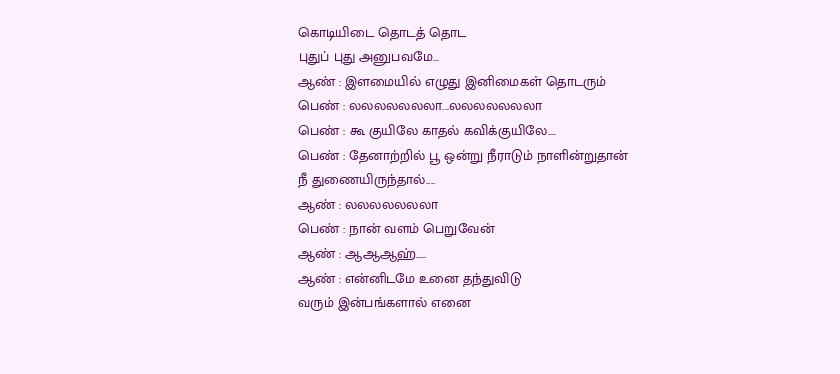கொடியிடை தொடத் தொட
புதுப் புது அனுபவமே...
ஆண் : இளமையில் எழுது இனிமைகள் தொடரும்
பெண் : லலலலலலலா...லலலலலலலா
பெண் : கூ குயிலே காதல் கவிக்குயிலே....
பெண் : தேனாற்றில் பூ ஒன்று நீராடும் நாளின்றுதான்
நீ துணையிருந்தால்....
ஆண் : லலலலலலலா
பெண் : நான் வளம் பெறுவேன்
ஆண் : ஆஆஆஹ்.....
ஆண் : என்னிடமே உனை தந்துவிடு
வரும் இன்பங்களால் எனை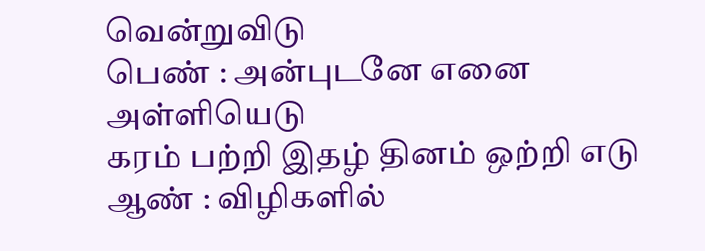வென்றுவிடு
பெண் : அன்புடனே எனை அள்ளியெடு
கரம் பற்றி இதழ் தினம் ஒற்றி எடு
ஆண் : விழிகளில்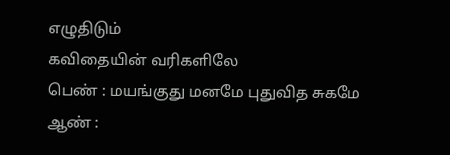எழுதிடும்
கவிதையின் வரிகளிலே
பெண் : மயங்குது மனமே புதுவித சுகமே
ஆண் :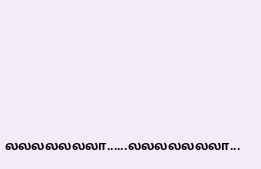லலலலலலலா......லலலலலலலா...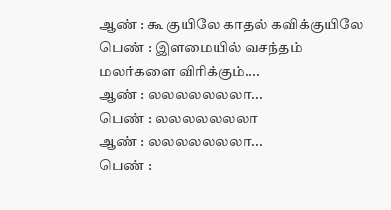ஆண் : கூ குயிலே காதல் கவிக்குயிலே
பெண் : இளமையில் வசந்தம்
மலர்களை விரிக்கும்....
ஆண் : லலலலலலலா...
பெண் : லலலலலலலா
ஆண் : லலலலலலலா...
பெண் :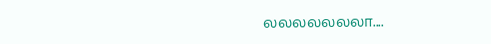லலலலலலலா....